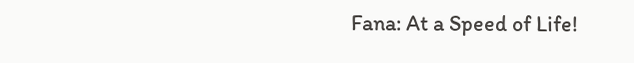Fana: At a Speed of Life!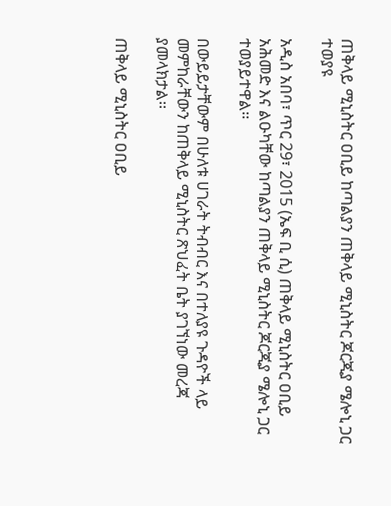ጠቅላይ ሚኒስትር ዐቢይ ከጣልያን ጠቅላይ ሚኒስትር ጆርጂያ ሜሎኒ ጋር ተወያዩ

አዲስ አበባ፣ ጥር 29፣ 2015 (ኤፍ ቢ ሲ) ጠቅላይ ሚኒስትር ዐቢይ አሕመድ እና ልዑካቸው ከጣልያን ጠቅላይ ሚኒስትር ጆርጂያ ሜሎኒ ጋር ተወያይተዋል፡፡

በውይይታቸውም በሁለቱ ሀገራት ትብብር እና በተለያዩ ጉዳዮች ላይ መምከራቸውን ከጠቅላይ ሚኒስትር ጽህፈት ቤት ያገኘነው መረጃ ያመላክታል፡፡

ጠቅላይ ሚኒስትር ዐቢይ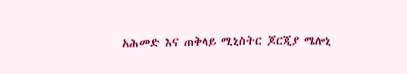አሕመድ እና ጠቅላይ ሚኒስትር ጆርጂያ ሜሎኒ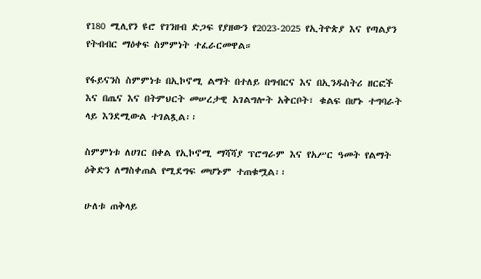የ180 ሚሊየን ዩሮ የገንዘብ ድጋፍ የያዘውን የ2023-2025 የኢትዮጵያ እና የጣልያን የትብብር ማዕቀፍ ስምምነት ተፈራርመዋል።

የፋይናንስ ስምምነቱ በኢኮኖሚ ልማት በተለይ በግብርና እና በኢንዱስትሪ ዘርፎች እና በጤና እና በትምህርት መሠረታዊ አገልግሎት አቅርቦት፣ ቁልፍ በሆኑ ተግባራት ላይ እንደሚውል ተገልጿል፡፡

ስምምነቱ ለሀገር በቀል የኢኮኖሚ ማሻሻያ ፕሮግራም እና የአሥር ዓመት የልማት ዕቅድን ለማስቀጠል የሚደግፍ መሆኑም ተጠቁሟል፡፡

ሁለቱ ጠቅላይ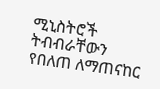ሚኒስትሮች ትብብራቸውን የበለጠ ለማጠናከር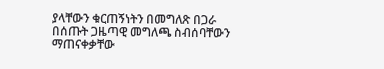ያላቸውን ቁርጠኝነትን በመግለጽ በጋራ በሰጡት ጋዜጣዊ መግለጫ ስብሰባቸውን ማጠናቀቃቸው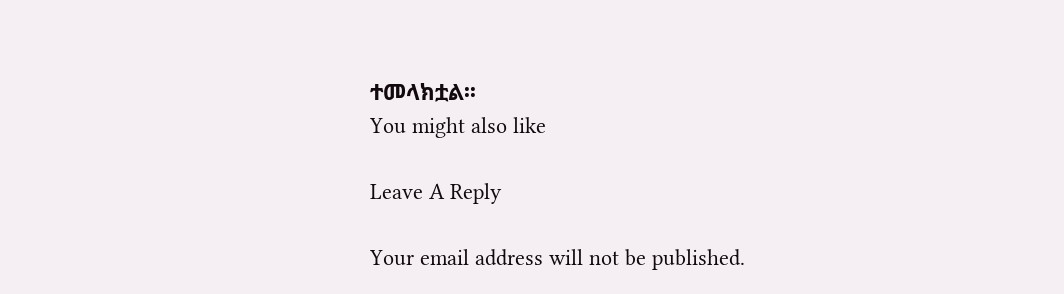ተመላክቷል፡፡
You might also like

Leave A Reply

Your email address will not be published.